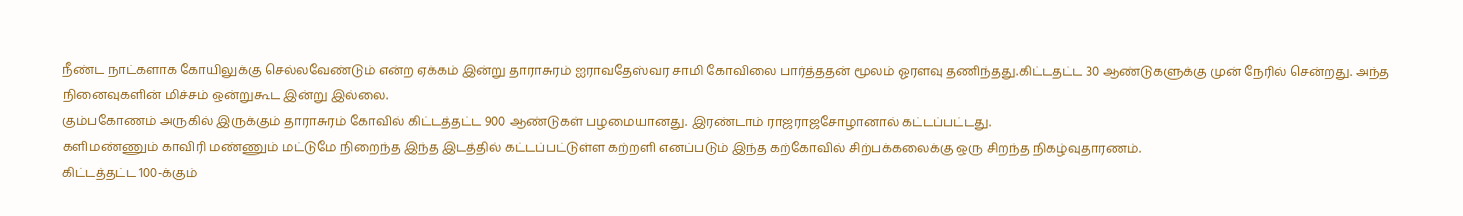நீண்ட நாட்களாக கோயிலுக்கு செல்லவேண்டும் என்ற ஏக்கம் இன்று தாராசுரம் ஐராவதேஸ்வர சாமி கோவிலை பார்த்ததன் மூலம் ஓரளவு தணிந்தது.கிட்டதட்ட 30 ஆண்டுகளுக்கு முன் நேரில் சென்றது. அந்த நினைவுகளின் மிச்சம் ஒன்றுகூட இன்று இல்லை.
கும்பகோணம் அருகில் இருக்கும் தாராசுரம் கோவில் கிட்டத்தட்ட 900 ஆண்டுகள் பழமையானது. இரண்டாம் ராஜராஜசோழானால் கட்டப்பட்டது.
களிமண்ணும் காவிரி மண்ணும் மட்டுமே நிறைந்த இந்த இடத்தில் கட்டப்பட்டுள்ள கற்றளி எனப்படும் இந்த கற்கோவில் சிற்பக்கலைக்கு ஒரு சிறந்த நிகழ்வுதாரணம்.
கிட்டத்தட்ட 100-க்கும்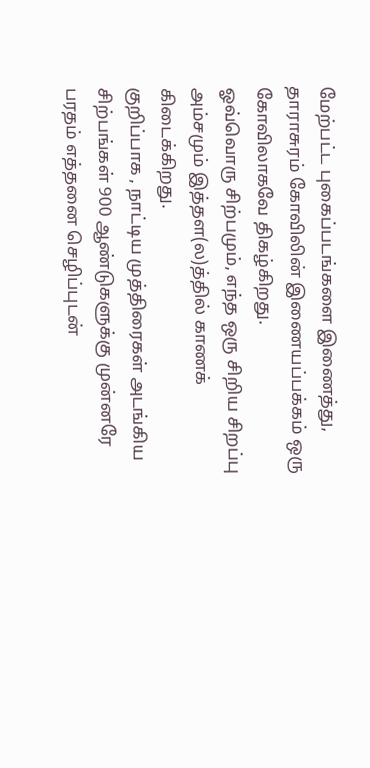மேற்பட்ட புகைப்படங்களை இணைத்து, தாராசுரம் கோவிலின் இணையப்பக்கம் ஒரு கோவிலாகவே திகழ்கிறது.
ஓவ்வொரு சிற்பமும், எந்த ஒரு சிறிய சிறப்பு அம்சமும் இத்தள(ல)த்தில் காணக் கிடைக்கிறது.
குறிப்பாக , நாட்டிய முத்திரைகள் அடங்கிய சிற்பங்கள் 900 ஆண்டுகளுக்கு முன்னரே பரதம் எத்தனை செழிப்புடன்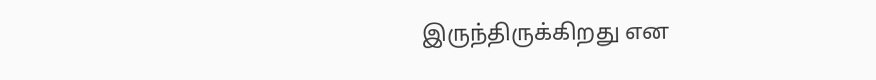இருந்திருக்கிறது என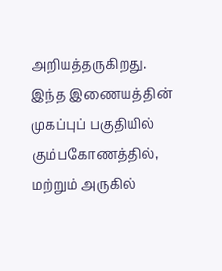அறியத்தருகிறது.
இந்த இணையத்தின் முகப்புப் பகுதியில் கும்பகோணத்தில், மற்றும் அருகில்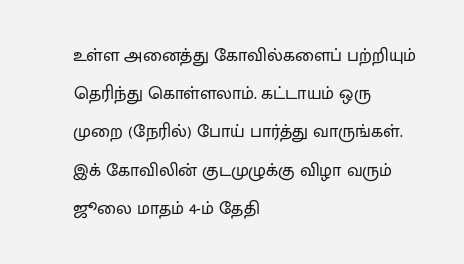உள்ள அனைத்து கோவில்களைப் பற்றியும் தெரிந்து கொள்ளலாம். கட்டாயம் ஒரு முறை (நேரில்) போய் பார்த்து வாருங்கள். இக் கோவிலின் குடமுழுக்கு விழா வரும் ஜூலை மாதம் 4-ம் தேதி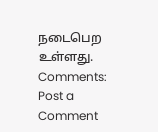நடைபெற உள்ளது.
Comments:
Post a Comment